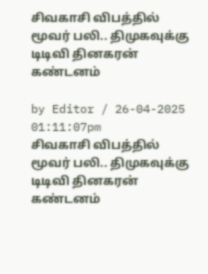சிவகாசி விபத்தில் மூவர் பலி.. திமுகவுக்கு டிடிவி தினகரன் கண்டனம்

by Editor / 26-04-2025 01:11:07pm
சிவகாசி விபத்தில் மூவர் பலி.. திமுகவுக்கு டிடிவி தினகரன் கண்டனம்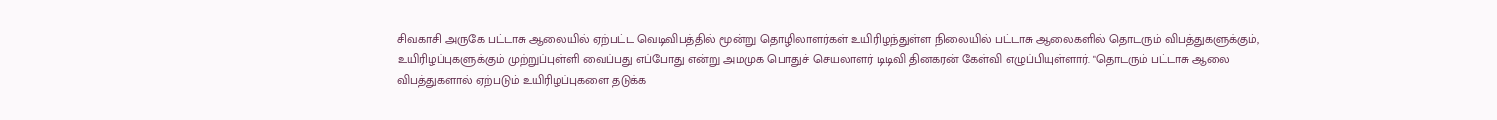சிவகாசி அருகே பட்டாசு ஆலையில் ஏற்பட்ட வெடிவிபத்தில் மூன்று தொழிலாளர்கள் உயிரிழந்துள்ள நிலையில் பட்டாசு ஆலைகளில் தொடரும் விபத்துகளுக்கும், உயிரிழப்புகளுக்கும் முற்றுப்புள்ளி வைப்பது எப்போது என்று அமமுக பொதுச் செயலாளர் டிடிவி தினகரன் கேள்வி எழுப்பியுள்ளார். "தொடரும் பட்டாசு ஆலை விபத்துகளால் ஏற்படும் உயிரிழப்புகளை தடுக்க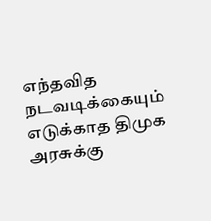எந்தவித நடவடிக்கையும் எடுக்காத திமுக அரசுக்கு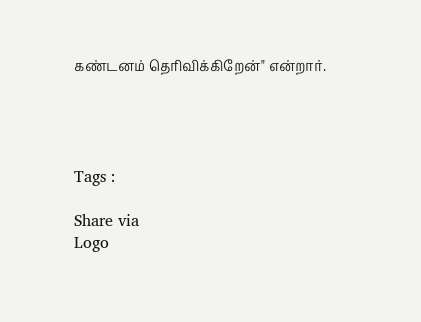கண்டனம் தெரிவிக்கிறேன்" என்றார்.




Tags :

Share via
Logo